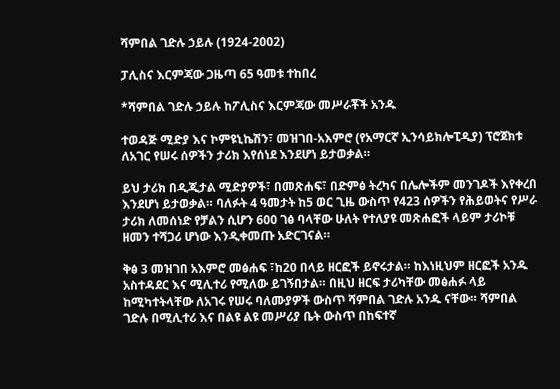ሻምበል ገድሉ ኃይሉ (1924-2002)

ፓሊስና እርምጃው ጋዜጣ 65 ዓመቱ ተከበረ

*ሻምበል ገድሉ ኃይሉ ከፖሊስና እርምጃው መሥራቾች አንዱ

ተወዳጅ ሚድያ እና ኮምዩኒኬሽን፣ መዝገበ-አእምሮ (የአማርኛ ኢንሳይክሎፒዲያ) ፕሮጀክቱ ለአገር የሠሩ ሰዎችን ታሪክ እየሰነደ እንደሆነ ይታወቃል።

ይህ ታሪክ በዲጂታል ሚድያዎች፣ በመጽሐፍ፣ በድምፅ ትረካና በሌሎችም መንገዶች እየቀረበ እንደሆነ ይታወቃል። ባለፉት 4 ዓመታት ከ5 ወር ጊዜ ውስጥ የ423 ሰዎችን የሕይወትና የሥራ ታሪክ ለመሰነድ የቻልን ሲሆን 600 ገፅ ባላቸው ሁለት የተለያዩ መጽሐፎች ላይም ታሪኮቹ ዘመን ተሻጋሪ ሆነው እንዲቀመጡ አድርገናል።

ቅፅ 3 መዝገበ አእምሮ መፅሐፍ ፣ከ20 በላይ ዘርፎች ይኖሩታል። ከእነዚህም ዘርፎች አንዱ አስተዳደር እና ሚሊተሪ የሚለው ይገኝበታል። በዚህ ዘርፍ ታሪካቸው መፅሐፉ ላይ ከሚካተትላቸው ለአገሩ የሠሩ ባለሙያዎች ውስጥ ሻምበል ገድሉ አንዱ ናቸው። ሻምበል ገድሉ በሚሊተሪ እና በልዩ ልዩ መሥሪያ ቤት ውስጥ በከፍተኛ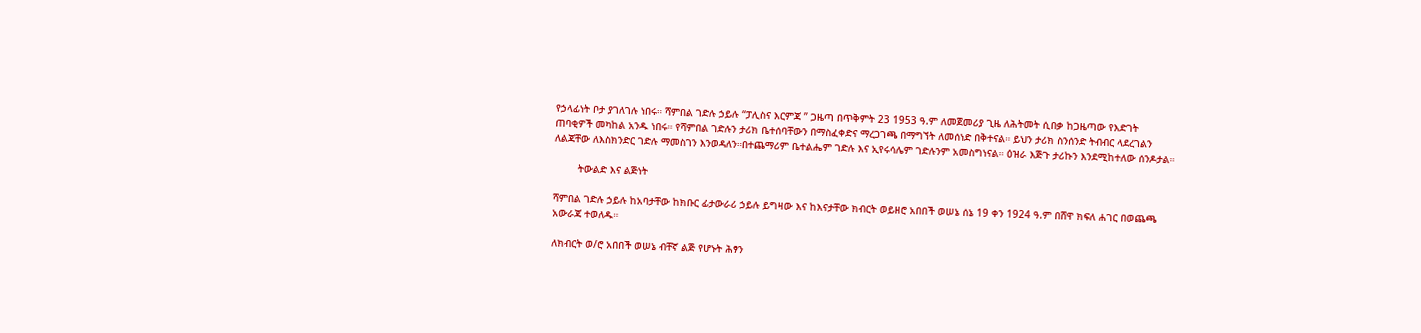የኃላፊነት ቦታ ያገለገሉ ነበሩ። ሻምበል ገድሉ ኃይሉ “ፓሊስና እርምጃ ” ጋዜጣ በጥቅምት 23 1953 ዓ.ም ለመጀመሪያ ጊዜ ለሕትመት ሲበቃ ከጋዜጣው የእድገት ጠባቂዎች መካከል አንዱ ነበሩ። የሻምበል ገድሉን ታሪክ ቤተሰባቸውን በማስፈቀድና ማረጋገጫ በማግኘት ለመሰነድ በቅተናል። ይህን ታሪክ ስንሰንድ ትብብር ላደረገልን ለልጃቸው ለእስክንድር ገድሉ ማመስገን እንወዳለን።በተጨማሪም ቤተልሔም ገድሉ እና ኢየሩሳሌም ገድሉንም አመስግነናል። ዕዝራ እጅጉ ታሪኩን እንደሚከተለው ሰንዶታል።

        ትውልድ እና ልጅነት

ሻምበል ገድሉ ኃይሉ ከአባታቸው ከክቡር ፊታውራሪ ኃይሉ ይግዛው እና ከእናታቸው ክብርት ወይዘሮ አበበች ወሠኔ ሰኔ 19 ቀን 1924 ዓ.ም በሸዋ ክፍለ ሐገር በወጨጫ አውራጃ ተወለዱ።

ለክብርት ወ/ሮ አበበች ወሠኔ ብቸኛ ልጅ የሆኑት ሕፃን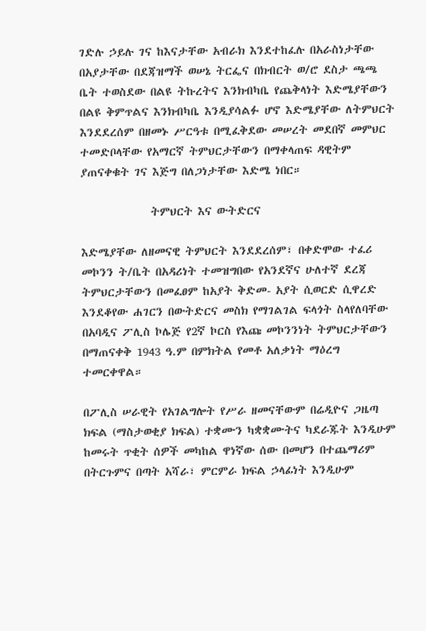ገድሉ ኃይሉ ገና ከእናታቸው አብራክ እንደተከፈሉ በአራስነታቸው በአያታቸው በደጃዝማች ወሠኔ ትርፌና በክብርት ወ/ሮ ደስታ ጫጫ ቤት ተወስደው በልዩ ትኩረትና እንክብካቤ የጨቅላነት እድሜያቸውን በልዩ ቅምጥልና እንክብካቤ እንዲያሳልፉ ሆኖ እድሜያቸው ለትምህርት እንደደረሰም በዘመኑ ሥርዓቱ በሚፈቅደው መሠረት መደበኛ መምህር ተመድቦላቸው የአማርኛ ትምህርታቸውን በማቀላጠፍ ዳዊትም ያጠናቀቁት ገና እጅግ በለጋነታቸው እድሜ ነበር።

              ትምህርት እና ውትድርና

እድሜያቸው ለዘመናዊ ትምህርት እንደደረሰም፣ በቀድሞው ተፈሪ መኮንን ት/ቤት በአዳሪነት ተመዝግበው የአንደኛና ሁለተኛ ደረጃ ትምህርታቸውን በመፈፀም ከአያት ቅድመ- አያት ሲወርድ ሲዋረድ እንደቆየው ሐገርን በውትድርና መስክ የማገልገል ፍላጎት ስላየለባቸው በአባዲና ፖሊስ ኮሌጅ የ2ኛ ኮርስ የእጩ መኮንንነት ትምህርታቸውን በማጠናቀቅ 1943 ዓ.ም በምክትል የመቶ አለቃነት ማዕረግ ተመርቀዋል።

በፖሊስ ሠራዊት የአገልግሎት የሥራ ዘመናቸውም በሬዲዮና ጋዜጣ ክፍል (ማስታወቂያ ክፍል) ተቋሙን ካቋቋሙትና ካደራጁት እንዲሁም ከመሩት ጥቂት ሰዎች መካከል ዋነኛው ሰው በመሆን በተጨማሪም በትርጉምና በጣት አሻራ፣ ምርምራ ክፍል ኃላፊነት እንዲሁም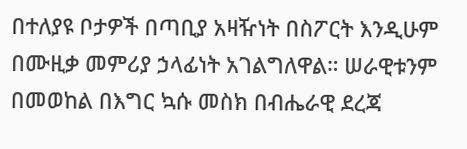በተለያዩ ቦታዎች በጣቢያ አዛዥነት በስፖርት እንዲሁም በሙዚቃ መምሪያ ኃላፊነት አገልግለዋል። ሠራዊቱንም በመወከል በእግር ኳሱ መስክ በብሔራዊ ደረጃ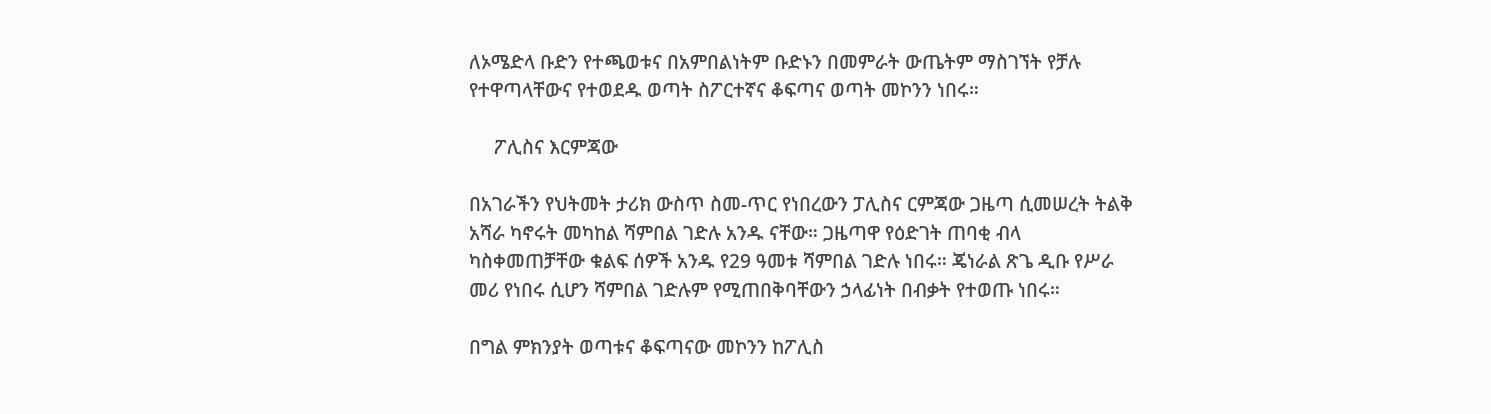ለኦሜድላ ቡድን የተጫወቱና በአምበልነትም ቡድኑን በመምራት ውጤትም ማስገኘት የቻሉ የተዋጣላቸውና የተወደዱ ወጣት ስፖርተኛና ቆፍጣና ወጣት መኮንን ነበሩ።

     ፖሊስና እርምጃው

በአገራችን የህትመት ታሪክ ውስጥ ስመ-ጥር የነበረውን ፓሊስና ርምጃው ጋዜጣ ሲመሠረት ትልቅ አሻራ ካኖሩት መካከል ሻምበል ገድሉ አንዱ ናቸው። ጋዜጣዋ የዕድገት ጠባቂ ብላ ካስቀመጠቻቸው ቁልፍ ሰዎች አንዱ የ29 ዓመቱ ሻምበል ገድሉ ነበሩ። ጄነራል ጽጌ ዲቡ የሥራ መሪ የነበሩ ሲሆን ሻምበል ገድሉም የሚጠበቅባቸውን ኃላፊነት በብቃት የተወጡ ነበሩ።

በግል ምክንያት ወጣቱና ቆፍጣናው መኮንን ከፖሊስ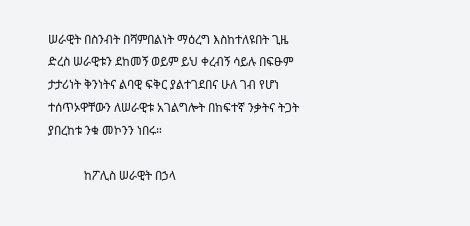ሠራዊት በስንብት በሻምበልነት ማዕረግ እስከተለዩበት ጊዜ ድረስ ሠራዊቱን ደከመኝ ወይም ይህ ቀረብኝ ሳይሉ በፍፁም ታታሪነት ቅንነትና ልባዊ ፍቅር ያልተገደበና ሁለ ገብ የሆነ ተሰጥኦዋቸውን ለሠራዊቱ አገልግሎት በከፍተኛ ንቃትና ትጋት ያበረከቱ ንቁ መኮንን ነበሩ።

            ከፖሊስ ሠራዊት በኃላ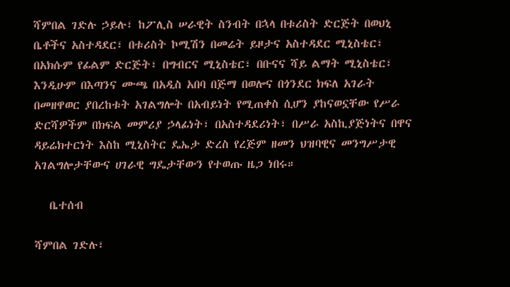ሻምበል ገድሉ ኃይሉ፣ ከፖሊስ ሠራዊት ስንብት በኋላ በቱሪስት ድርጅት በወህኒ ቤቶችና አስተዳደር፣ በቱሪስት ኮሚሽን በመሬት ይዞታና አስተዳደር ሚኒስቴር፣ በአክሱም የፊልም ድርጅት፣ በግብርና ሚኒስቴር፣ በቡናና ሻይ ልማት ሚኒስቴር፣ እንዲሁም በእጣንና ሙጫ በአዲስ አበባ በጅማ በወሎና በጎንደር ክፍለ አገራት በመዘዋወር ያበረከቱት አገልግሎት በአብይነት የሚጠቀስ ሲሆን ያከናወኗቸው የሥራ ድርሻዎችም በክፍል መምሪያ ኃላፊነት፣ በአስተዳደሪነት፣ በሥራ አስኪያጅነትና በዋና ዳይሬክተርነት እስከ ሚኒስትር ዴኤታ ድረስ የረጅም ዘመን ህዝባዊና መንግሥታዊ አገልግሎታቸውና ሀገራዊ ግዴታቸውን የተወጡ ዜጋ ነበሩ።

   ቤተሰብ

ሻምበል ገድሉ፣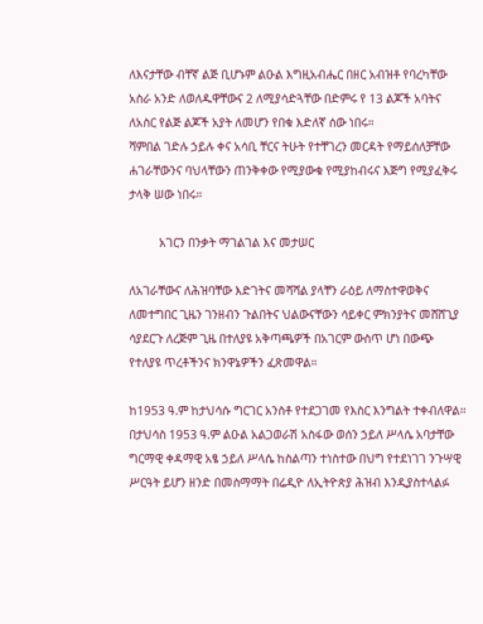ለእናታቸው ብቸኛ ልጅ ቢሆኑም ልዑል እግዚአብሔር በዘር አብዝቶ የባረካቸው አስራ አንድ ለወለዱዋቸውና 2 ለሚያሳድጓቸው በድምሩ የ 13 ልጆች አባትና ለአስር የልጅ ልጆች አያት ለመሆን የበቁ እድለኛ ሰው ነበሩ።
ሻምበል ገድሉ ኃይሉ ቀና አሳቢ ቸርና ትሁት የተቸገረን መርዳት የማይሰለቻቸው ሐገራቸውንና ባህላቸውን ጠንቅቀው የሚያውቁ የሚያከብሩና እጅግ የሚያፈቅሩ ታላቅ ሠው ነበሩ።

          አገርን በንቃት ማገልገል እና መታሠር

ለአገራቸውና ለሕዝባቸው እድገትና መሻሻል ያላቸን ራዕይ ለማስተዋወቅና ለመተግበር ጊዜን ገንዘብን ጉልበትና ህልውናቸውን ሳይቀር ምክንያትና መሸሸጊያ ሳያደርጉ ለረጅም ጊዜ በተለያዩ አቅጣጫዎች በአገርም ውስጥ ሆነ በውጭ የተለያዩ ጥረቶችንና ክንዋኔዎችን ፈጽመዋል።

ከ1953 ዓ.ም ከታህሳሱ ግርገር አንስቶ የተደጋገመ የእስር እንግልት ተቀብለዋል። በታህሳስ 1953 ዓ.ም ልዑል አልጋወራሽ አስፋው ወሰን ኃይለ ሥላሴ አባታቸው ግርማዊ ቀዳማዊ አፄ ኃይለ ሥላሴ ከስልጣን ተነስተው በህግ የተደነገገ ንጉሣዊ ሥርዓት ይሆን ዘንድ በመስማማት በሬዲዮ ለኢትዮጵያ ሕዝብ እንዲያስተላልፉ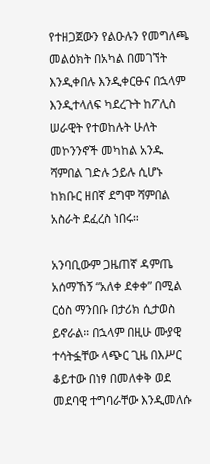የተዘጋጀውን የልዑሉን የመግለጫ መልዕክት በአካል በመገኘት እንዲቀበሉ እንዲቀርፁና በኋላም እንዲተላለፍ ካደረጉት ከፖሊስ ሠራዊት የተወከሉት ሁለት መኮንንኖች መካከል አንዱ ሻምበል ገድሉ ኃይሉ ሲሆኑ ከክቡር ዘበኛ ደግሞ ሻምበል አስራት ደፈረስ ነበሩ።

አንባቢውም ጋዜጠኛ ዳምጤ አሰማኸኝ “አለቀ ደቀቀ” በሚል ርዕስ ማንበቡ በታሪክ ሲታወስ ይኖራል። በኋላም በዚሁ ሙያዊ ተሳትፏቸው ላጭር ጊዜ በእሥር ቆይተው በነፃ በመለቀቅ ወደ መደባዊ ተግባራቸው እንዲመለሱ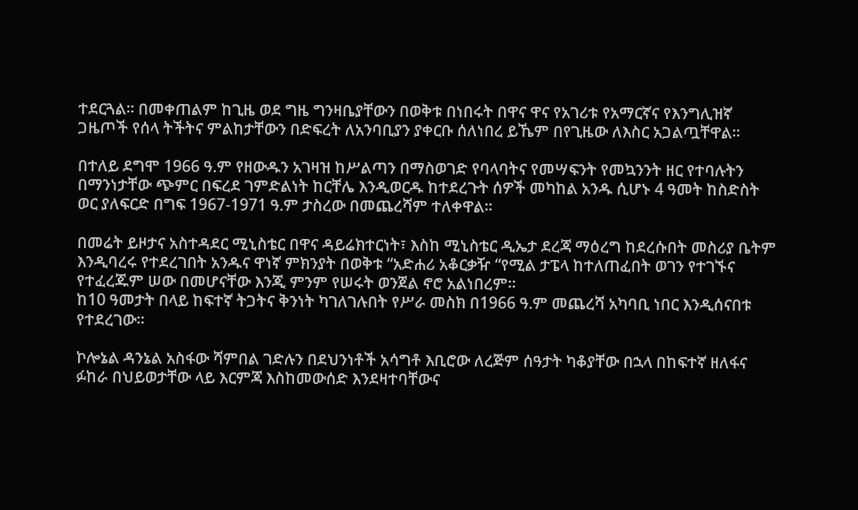ተደርጓል። በመቀጠልም ከጊዜ ወደ ግዜ ግንዛቤያቸውን በወቅቱ በነበሩት በዋና ዋና የአገሪቱ የአማርኛና የእንግሊዝኛ ጋዜጦች የሰላ ትችትና ምልከታቸውን በድፍረት ለአንባቢያን ያቀርቡ ሰለነበረ ይኼም በየጊዜው ለእስር አጋልጧቸዋል።

በተለይ ደግሞ 1966 ዓ.ም የዘውዱን አገዛዝ ከሥልጣን በማስወገድ የባላባትና የመሣፍንት የመኳንንት ዘር የተባሉትን በማንነታቸው ጭምር በፍረደ ገምድልነት ከርቸሌ እንዲወርዱ ከተደረጉት ሰዎች መካከል አንዱ ሲሆኑ 4 ዓመት ከስድስት ወር ያለፍርድ በግፍ 1967-1971 ዓ.ም ታስረው በመጨረሻም ተለቀዋል።

በመሬት ይዞታና አስተዳደር ሚኒስቴር በዋና ዳይሬክተርነት፣ እስከ ሚኒስቴር ዲኤታ ደረጃ ማዕረግ ከደረሱበት መስሪያ ቤትም እንዲባረሩ የተደረገበት አንዱና ዋነኛ ምክንያት በወቅቱ “አድሐሪ አቆርቃዥ “የሚል ታፔላ ከተለጠፈበት ወገን የተገኙና የተፈረጁም ሠው በመሆናቸው እንጂ ምንም የሠሩት ወንጀል ኖሮ አልነበረም።
ከ10 ዓመታት በላይ ከፍተኛ ትጋትና ቅንነት ካገለገሉበት የሥራ መስክ በ1966 ዓ.ም መጨረሻ አካባቢ ነበር እንዲሰናበቱ የተደረገው።

ኮሎኔል ዳንኔል አስፋው ሻምበል ገድሉን በደህንነቶች አሳግቶ እቢሮው ለረጅም ሰዓታት ካቆያቸው በኋላ በከፍተኛ ዘለፋና ፉከራ በህይወታቸው ላይ እርምጃ እስከመውሰድ እንደዛተባቸውና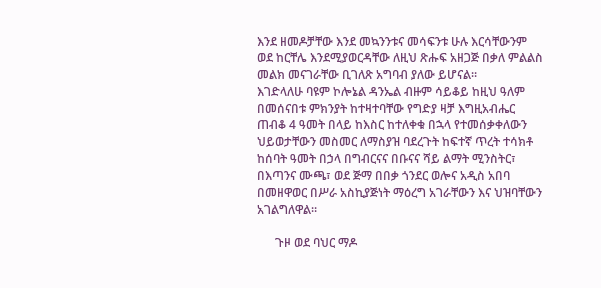እንደ ዘመዶቻቸው እንደ መኳንንቱና መሳፍንቱ ሁሉ እርሳቸውንም ወደ ከርቸሌ እንደሚያወርዳቸው ለዚህ ጽሑፍ አዘጋጅ በቃለ ምልልስ መልክ መናገራቸው ቢገለጽ አግባብ ያለው ይሆናል።
እገድላለሁ ባዩም ኮሎኔል ዳንኤል ብዙም ሳይቆይ ከዚህ ዓለም በመሰናበቱ ምክንያት ከተዛተባቸው የግድያ ዛቻ እግዚአብሔር ጠብቆ 4 ዓመት በላይ ከእስር ከተለቀቁ በኋላ የተመሰቃቀለውን ህይወታቸውን መስመር ለማስያዝ ባደረጉት ከፍተኛ ጥረት ተሳክቶ ከሰባት ዓመት በኃላ በግብርናና በቡናና ሻይ ልማት ሚንስትር፣ በእጣንና ሙጫ፣ ወደ ጅማ በበቃ ጎንደር ወሎና አዲስ አበባ በመዘዋወር በሥራ አስኪያጅነት ማዕረግ አገራቸውን እና ህዝባቸውን አገልግለዋል።

      ጉዞ ወደ ባህር ማዶ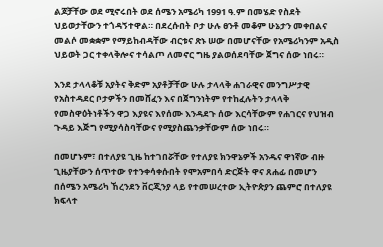ልጆቻቸው ወደ ሚኖሩበት ወደ ሰሜን አሜሪካ 1991 ዓ.ም በመሄድ የስደት ህይወታቸውን ተጎዳኝተዋል። በደረሱበት ቦታ ሁሉ ፀንቶ መቆም ሁኔታን መቀበልና መልሶ መቋቋም የማይከብዳቸው ብርቱና ጽኑ ሠው በመሆናቸው የአሜሪካንም አዲስ ህይወት ጋር ተቀላቅሎና ተሳልጦ ለመኖር ግዜ ያልወሰደባቸው ጀግና ሰው ነበሩ።

እንደ ታላላቆቹ አያትና ቅድም አያቶቻቸው ሁሉ ታላላቅ ሐገራዊና መንግሥታዊ የአስተዳደር ቦታዎችን በመሸፈን እና በጀግንነትም የተከፈሉትን ታላላቅ የመስዋዕትነቶችን ዋጋ እያዩና እየሰሙ እንዳደጉ ሰው እርሳቸውም የሐገርና የህዝብ ጉዳይ እጅግ የሚያሳስባቸውና የሚያስጨንቃቸውም ሰው ነበሩ።

በመሆኑም፣ በተለያዩ ጊዜ ከተገበሯቸው የተለያዩ ክንዋኔዎች አንዱና ዋነኛው ብዙ ጊዜያቸውን ሰጥተው የተንቀሳቀሱበት የሞአምበሳ ድርጅት ዋና ጸሐፊ በመሆን በሰሜን አሜሪካ ኸረንደን ቨርጂንያ ላይ የተመሠረተው ኢትዮጵያን ጨምሮ በተለያዩ ክፍላተ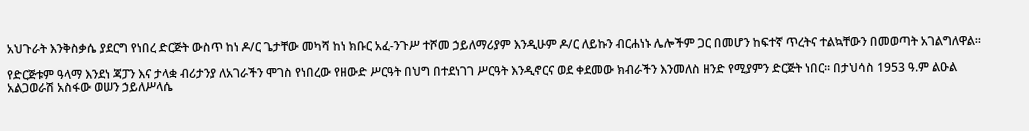አህጉራት እንቅስቃሴ ያደርግ የነበረ ድርጅት ውስጥ ከነ ዶ/ር ጌታቸው መካሻ ከነ ክቡር አፈ-ንጉሥ ተሾመ ኃይለማሪያም እንዲሁም ዶ/ር ለይኩን ብርሐነኑ ሌሎችም ጋር በመሆን ከፍተኛ ጥረትና ተልኳቸውን በመወጣት አገልግለዋል።

የድርጅቱም ዓላማ እንደነ ጃፓን እና ታላቋ ብሪታንያ ለአገራችን ሞገስ የነበረው የዘውድ ሥርዓት በህግ በተደነገገ ሥርዓት እንዲኖርና ወደ ቀደመው ክብራችን እንመለስ ዘንድ የሚያምን ድርጅት ነበር። በታህሳስ 1953 ዓ.ም ልዑል አልጋወራሽ አስፋው ወሠን ኃይለሥላሴ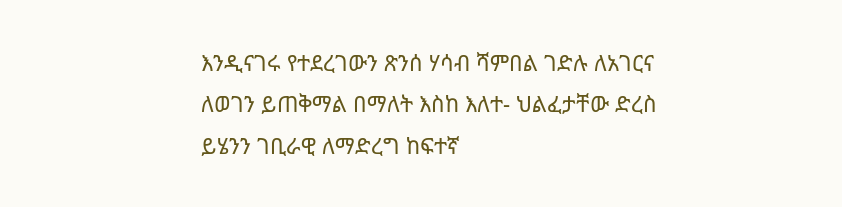እንዲናገሩ የተደረገውን ጽንሰ ሃሳብ ሻምበል ገድሉ ለአገርና ለወገን ይጠቅማል በማለት እስከ እለተ- ህልፈታቸው ድረስ ይሄንን ገቢራዊ ለማድረግ ከፍተኛ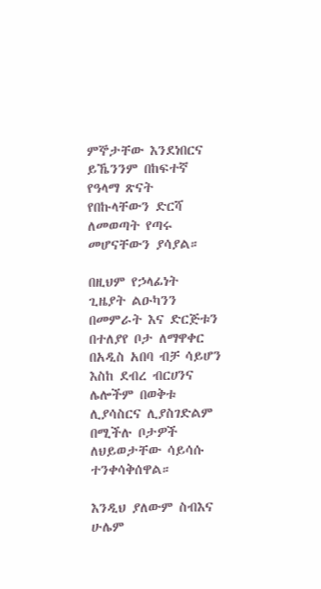ምኞታቸው እንደነበርና ይኼንንም በከፍተኛ የዓላማ ጽናት የበኩላቸውን ድርሻ ለመወጣት የጣሩ መሆናቸውን ያሳያል።

በዚህም የኃላፊነት ጊዜያት ልዑካንን በመምራት እና ድርጅቱን በተለያየ ቦታ ለማዋቀር በአዲስ አበባ ብቻ ሳይሆን እስከ ደብረ ብርሀንና ሌሎችም በወቅቱ ሊያሳስርና ሊያስገድልም በሚችሉ ቦታዎች ለህይወታቸው ሳይሳሱ ተንቀሳቅሰዋል።

እንዲህ ያለውም ስብእና ሁሌም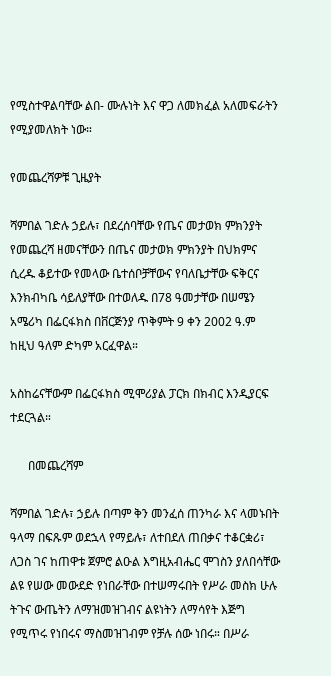የሚስተዋልባቸው ልበ- ሙሉነት እና ዋጋ ለመክፈል አለመፍራትን የሚያመለክት ነው።

የመጨረሻዎቹ ጊዜያት

ሻምበል ገድሉ ኃይሉ፣ በደረሰባቸው የጤና መታወክ ምክንያት የመጨረሻ ዘመናቸውን በጤና መታወክ ምክንያት በህክምና ሲረዱ ቆይተው የመላው ቤተሰቦቻቸውና የባለቤታቸው ፍቅርና እንክብካቤ ሳይለያቸው በተወለዱ በ78 ዓመታቸው በሠሜን አሜሪካ በፌርፋክስ በቨርጅንያ ጥቅምት 9 ቀን 2002 ዓ.ም ከዚህ ዓለም ድካም አርፈዋል።

አስከሬናቸውም በፌርፋክስ ሚሞሪያል ፓርክ በክብር እንዲያርፍ ተደርጓል።

      በመጨረሻም

ሻምበል ገድሉ፣ ኃይሉ በጣም ቅን መንፈሰ ጠንካራ እና ላመኑበት ዓላማ በፍጹም ወደኋላ የማይሉ፣ ለተበደለ ጠበቃና ተቆርቋሪ፣ ለጋስ ገና ከጠዋቱ ጀምሮ ልዑል እግዚአብሔር ሞገስን ያለበሳቸው ልዩ የሠው መውደድ የነበራቸው በተሠማሩበት የሥራ መስክ ሁሉ ትጉና ውጤትን ለማዝመዝገብና ልዩነትን ለማሳየት እጅግ የሚጥሩ የነበሩና ማስመዝገብም የቻሉ ሰው ነበሩ። በሥራ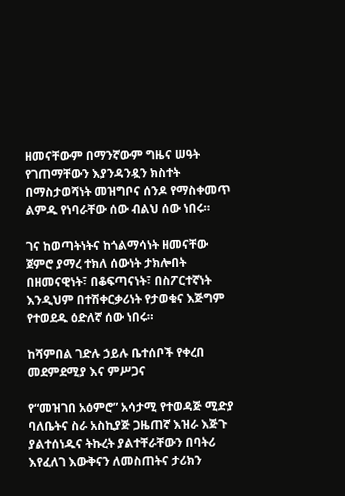ዘመናቸውም በማንኛውም ግዜና ሠዓት የገጠማቸውን እያንዳንዷን ክስተት በማስታወሻነት መዝግቦና ሰንዶ የማስቀመጥ ልምዱ የነባራቸው ሰው ብልህ ሰው ነበሩ።

ገና ከወጣትነትና ከጎልማሳነት ዘመናቸው ጀምሮ ያማረ ተክለ ሰውነት ታክሎበት በዘመናዊነት፣ በቆፍጣናነት፣ በስፖርተኛነት እንዲህም በተሽቀርቃሪነት የታወቁና እጅግም የተወደዱ ዕድለኛ ሰው ነበሩ።

ከሻምበል ገድሉ ኃይሉ ቤተሰቦች የቀረበ መደምደሚያ እና ምሥጋና

የ“መዝገበ አዕምሮ” አሳታሚ የተወዳጅ ሚድያ ባለቤትና ስራ አስኪያጅ ጋዜጠኛ እዝራ እጅጉ ያልተሰነዱና ትኩረት ያልተቸራቸውን በባትሪ እየፈለገ እውቅናን ለመስጠትና ታሪክን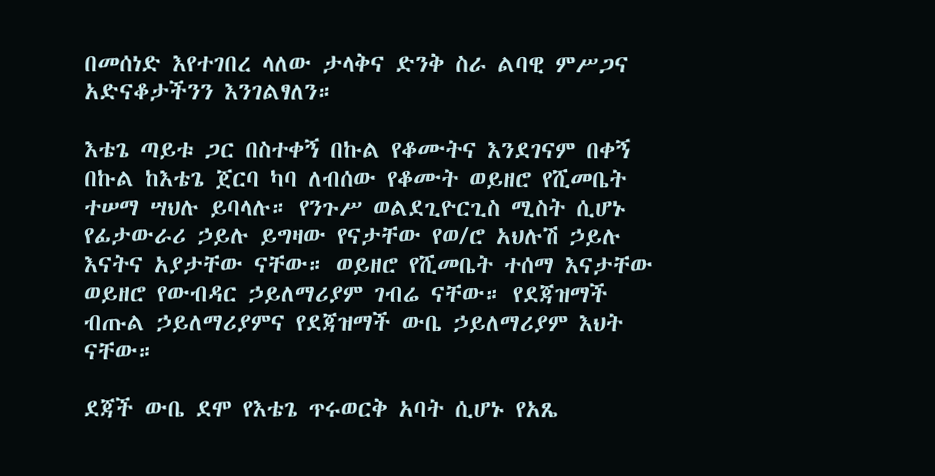በመሰነድ እየተገበረ ላለው ታላቅና ድንቅ ስራ ልባዊ ምሥጋና አድናቆታችንን እንገልፃለን።

እቴጌ ጣይቱ ጋር በስተቀኝ በኩል የቆሙትና እንደገናም በቀኝ በኩል ከእቴጌ ጀርባ ካባ ለብሰው የቆሙት ወይዘሮ የሺመቤት ተሠማ ሣህሉ ይባላሉ። የንጉሥ ወልደጊዮርጊስ ሚስት ሲሆኑ የፊታውራሪ ኃይሉ ይግዛው የናታቸው የወ/ሮ አህሉሽ ኃይሉ እናትና አያታቸው ናቸው። ወይዘሮ የሺመቤት ተሰማ እናታቸው ወይዘሮ የውብዳር ኃይለማሪያም ገብሬ ናቸው። የደጃዝማች ብጡል ኃይለማሪያምና የደጃዝማች ውቤ ኃይለማሪያም እህት ናቸው።

ደጃች ውቤ ደሞ የእቴጌ ጥሩወርቅ አባት ሲሆኑ የአጼ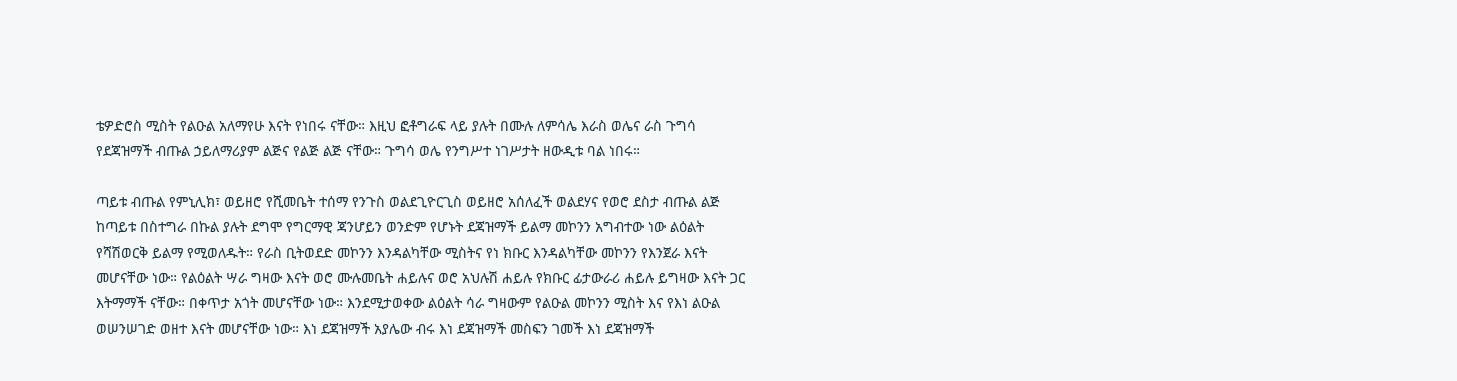ቴዎድሮስ ሚስት የልዑል አለማየሁ እናት የነበሩ ናቸው። እዚህ ፎቶግራፍ ላይ ያሉት በሙሉ ለምሳሌ እራስ ወሌና ራስ ጉግሳ የደጃዝማች ብጡል ኃይለማሪያም ልጅና የልጅ ልጅ ናቸው። ጉግሳ ወሌ የንግሥተ ነገሥታት ዘውዲቱ ባል ነበሩ።

ጣይቱ ብጡል የምኒሊክ፣ ወይዘሮ የሺመቤት ተሰማ የንጉስ ወልደጊዮርጊስ ወይዘሮ አሰለፈች ወልደሃና የወሮ ደስታ ብጡል ልጅ ከጣይቱ በስተግራ በኩል ያሉት ደግሞ የግርማዊ ጃንሆይን ወንድም የሆኑት ደጃዝማች ይልማ መኮንን አግብተው ነው ልዕልት የሻሽወርቅ ይልማ የሚወለዱት። የራስ ቢትወደድ መኮንን እንዳልካቸው ሚስትና የነ ክቡር እንዳልካቸው መኮንን የእንጀራ እናት መሆናቸው ነው። የልዕልት ሣራ ግዛው እናት ወሮ ሙሉመቤት ሐይሉና ወሮ አህሉሽ ሐይሉ የክቡር ፊታውራሪ ሐይሉ ይግዛው እናት ጋር እትማማች ናቸው። በቀጥታ አጎት መሆናቸው ነው። እንደሚታወቀው ልዕልት ሳራ ግዛውም የልዑል መኮንን ሚስት እና የእነ ልዑል ወሠንሠገድ ወዘተ እናት መሆናቸው ነው። እነ ደጃዝማች አያሌው ብሩ እነ ደጃዝማች መስፍን ገመች እነ ደጃዝማች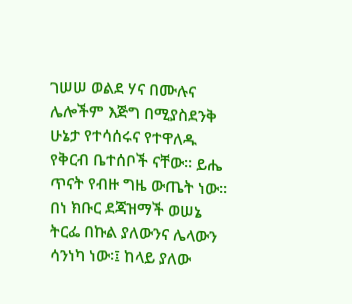ገሠሠ ወልደ ሃና በሙሉና ሌሎችም እጅግ በሚያስደንቅ ሁኔታ የተሳሰሩና የተዋለዱ የቅርብ ቤተሰቦች ናቸው። ይሔ ጥናት የብዙ ግዜ ውጤት ነው። በነ ክቡር ደጃዝማች ወሠኔ ትርፌ በኩል ያለውንና ሌላውን ሳንነካ ነው፡፤ ከላይ ያለው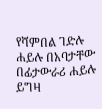የሻምበል ገድሉ ሐይሉ በአባታቸው በፊታውራሪ ሐይሉ ይግዛ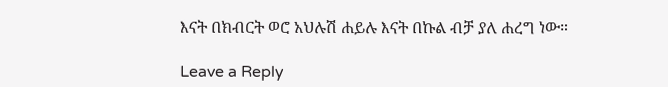እናት በክብርት ወሮ አህሉሽ ሐይሉ እናት በኩል ብቻ ያለ ሐረግ ነው።

Leave a Reply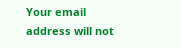Your email address will not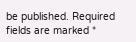be published. Required fields are marked *